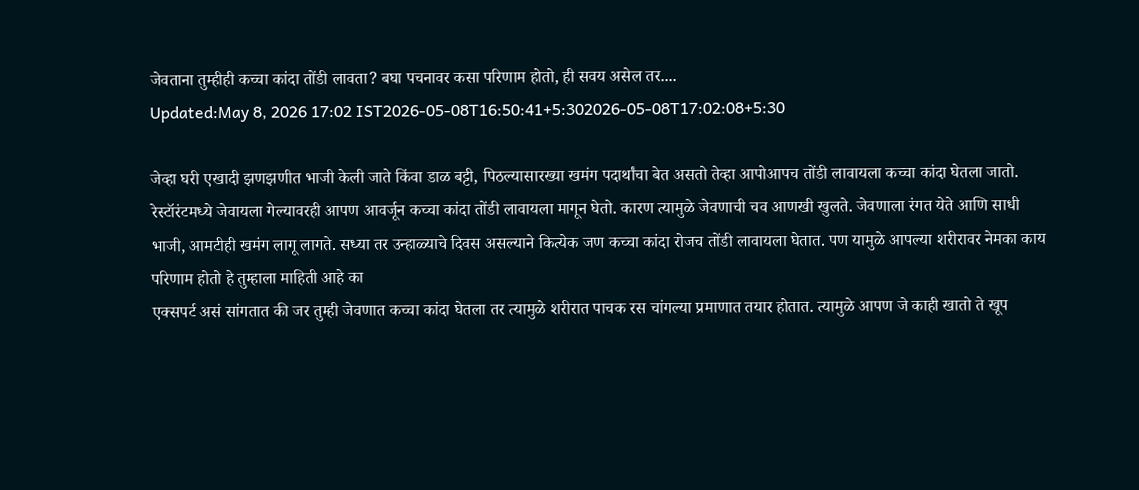जेवताना तुम्हीही कच्चा कांदा तोंडी लावता? बघा पचनावर कसा परिणाम होतो, ही सवय असेल तर....
Updated:May 8, 2026 17:02 IST2026-05-08T16:50:41+5:302026-05-08T17:02:08+5:30

जेव्हा घरी एखादी झणझणीत भाजी केली जाते किंवा डाळ बट्टी, पिठल्यासारख्या खमंग पदार्थांचा बेत असतो तेव्हा आपोआपच तोंडी लावायला कच्चा कांदा घेतला जातो.
रेस्टॉरंटमध्ये जेवायला गेल्यावरही आपण आवर्जून कच्चा कांदा तोंडी लावायला मागून घेतो. कारण त्यामुळे जेवणाची चव आणखी खुलते. जेवणाला रंगत येते आणि साधी भाजी, आमटीही खमंग लागू लागते. सध्या तर उन्हाळ्याचे दिवस असल्याने कित्येक जण कच्चा कांदा रोजच तोंडी लावायला घेतात. पण यामुळे आपल्या शरीरावर नेमका काय परिणाम होतो हे तुम्हाला माहिती आहे का
एक्सपर्ट असं सांगतात की जर तुम्ही जेवणात कच्चा कांदा घेतला तर त्यामुळे शरीरात पाचक रस चांगल्या प्रमाणात तयार होतात. त्यामुळे आपण जे काही खातो ते खूप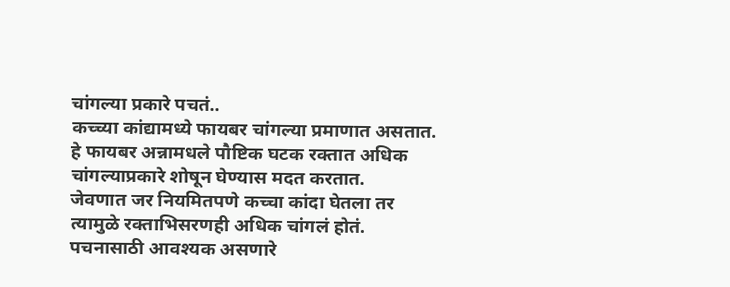चांगल्या प्रकारे पचतं..
कच्च्या कांद्यामध्ये फायबर चांगल्या प्रमाणात असतात. हे फायबर अन्नामधले पौष्टिक घटक रक्तात अधिक चांगल्याप्रकारे शोषून घेण्यास मदत करतात.
जेवणात जर नियमितपणे कच्चा कांदा घेतला तर त्यामुळे रक्ताभिसरणही अधिक चांगलं होतं.
पचनासाठी आवश्यक असणारे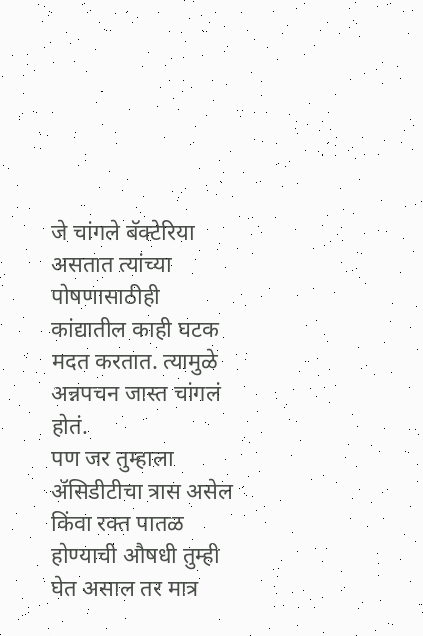जे चांगले बॅक्टेरिया असतात त्यांच्या पोषणासाठीही कांद्यातील काही घटक मदत करतात. त्यामुळे अन्नपचन जास्त चांगलं होतं.
पण जर तुम्हाला ॲसिडीटीचा त्रास असेल किंवा रक्त पातळ होण्याची औषधी तुम्ही घेत असाल तर मात्र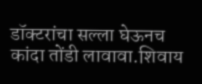डॉक्टरांचा सल्ला घेऊनच कांदा तोंडी लावावा.शिवाय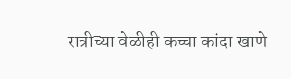रात्रीच्या वेळीही कच्चा कांदा खाणे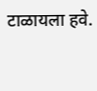टाळायला हवे.